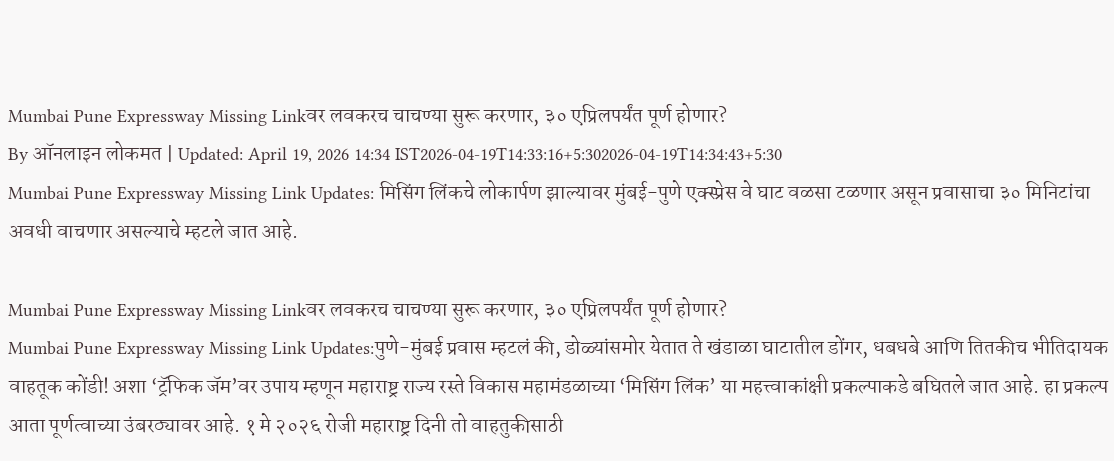Mumbai Pune Expressway Missing Linkवर लवकरच चाचण्या सुरू करणार, ३० एप्रिलपर्यंत पूर्ण होणार?
By ऑनलाइन लोकमत | Updated: April 19, 2026 14:34 IST2026-04-19T14:33:16+5:302026-04-19T14:34:43+5:30
Mumbai Pune Expressway Missing Link Updates: मिसिंग लिंकचे लोकार्पण झाल्यावर मुंबई-पुणे एक्स्प्रेस वे घाट वळसा टळणार असून प्रवासाचा ३० मिनिटांचा अवधी वाचणार असल्याचे म्हटले जात आहे.

Mumbai Pune Expressway Missing Linkवर लवकरच चाचण्या सुरू करणार, ३० एप्रिलपर्यंत पूर्ण होणार?
Mumbai Pune Expressway Missing Link Updates:पुणे-मुंबई प्रवास म्हटलं की, डोळ्यांसमोर येतात ते खंडाळा घाटातील डोंगर, धबधबे आणि तितकीच भीतिदायक वाहतूक कोंडी! अशा ‘ट्रॅफिक जॅम’वर उपाय म्हणून महाराष्ट्र राज्य रस्ते विकास महामंडळाच्या ‘मिसिंग लिंक’ या महत्त्वाकांक्षी प्रकल्पाकडे बघितले जात आहे. हा प्रकल्प आता पूर्णत्वाच्या उंबरठ्यावर आहे. १ मे २०२६ रोजी महाराष्ट्र दिनी तो वाहतुकीसाठी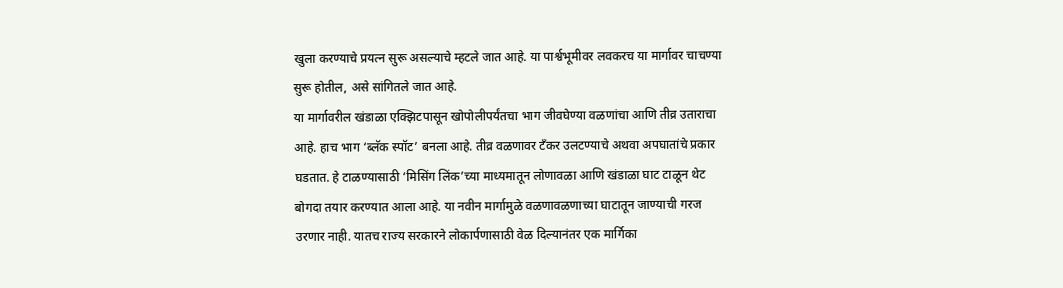खुला करण्याचे प्रयत्न सुरू असल्याचे म्हटले जात आहे. या पार्श्वभूमीवर लवकरच या मार्गावर चाचण्या सुरू होतील, असे सांगितले जात आहे.
या मार्गावरील खंडाळा एक्झिटपासून खोपोलीपर्यंतचा भाग जीवघेण्या वळणांचा आणि तीव्र उताराचा आहे. हाच भाग ‘ब्लॅक स्पॉट’ बनला आहे. तीव्र वळणावर टँकर उलटण्याचे अथवा अपघातांचे प्रकार घडतात. हे टाळण्यासाठी ‘मिसिंग लिंक’च्या माध्यमातून लोणावळा आणि खंडाळा घाट टाळून थेट बोगदा तयार करण्यात आला आहे. या नवीन मार्गामुळे वळणावळणाच्या घाटातून जाण्याची गरज उरणार नाही. यातच राज्य सरकारने लोकार्पणासाठी वेळ दिल्यानंतर एक मार्गिका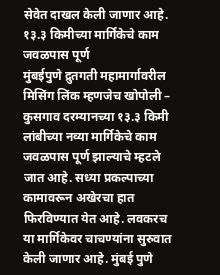सेवेत दाखल केली जाणार आहे.
१३.३ किमीच्या मार्गिकेचे काम जवळपास पूर्ण
मुंबईपुणे द्रुतगती महामार्गावरील मिसिंग लिंक म्हणजेच खोपोली – कुसगाव दरम्यानच्या १३.३ किमी लांबीच्या नव्या मार्गिकेचे काम जवळपास पूर्ण झाल्याचे म्हटले जात आहे. सध्या प्रकल्पाच्या कामावरून अखेरचा हात फिरविण्यात येत आहे. लवकरच या मार्गिकेवर चाचण्यांना सुरुवात केली जाणार आहे. मुंबई पुणे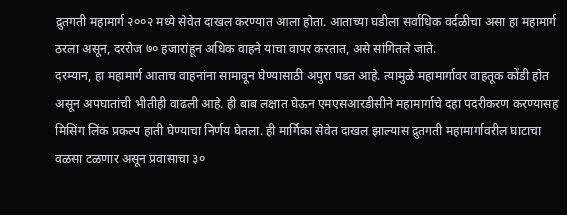द्रुतगती महामार्ग २००२ मध्ये सेवेत दाखल करण्यात आला होता. आताच्या घडीला सर्वाधिक वर्दळीचा असा हा महामार्ग ठरला असून, दररोज ७० हजारांहून अधिक वाहने याचा वापर करतात, असे सांगितले जाते.
दरम्यान, हा महामार्ग आताच वाहनांना सामावून घेण्यासाठी अपुरा पडत आहे. त्यामुळे महामार्गावर वाहतूक कोंडी होत असून अपघातांची भीतीही वाढली आहे. ही बाब लक्षात घेऊन एमएसआरडीसीने महामार्गाचे दहा पदरीकरण करण्यासह मिसिंग लिंक प्रकल्प हाती घेण्याचा निर्णय घेतला. ही मार्गिका सेवेत दाखल झाल्यास द्रुतगती महामार्गावरील घाटाचा वळसा टळणार असून प्रवासाचा ३०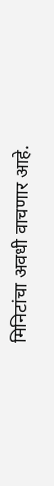मिनिटांचा अवधी वाचणार आहे.